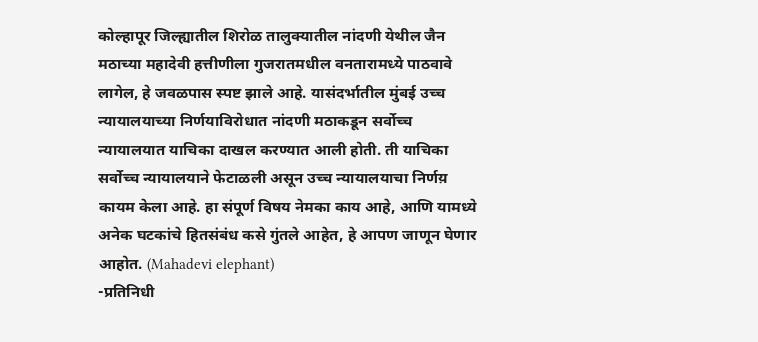कोल्हापूर जिल्ह्यातील शिरोळ तालुक्यातील नांदणी येथील जैन मठाच्या महादेवी हत्तीणीला गुजरातमधील वनतारामध्ये पाठवावे लागेल, हे जवळपास स्पष्ट झाले आहे. यासंदर्भातील मुंबई उच्च न्यायालयाच्या निर्णयाविरोधात नांदणी मठाकडून सर्वोच्च न्यायालयात याचिका दाखल करण्यात आली होती. ती याचिका सर्वोच्च न्यायालयाने फेटाळली असून उच्च न्यायालयाचा निर्णय़ कायम केला आहे. हा संपूर्ण विषय नेमका काय आहे, आणि यामध्ये अनेक घटकांचे हितसंबंध कसे गुंतले आहेत, हे आपण जाणून घेणार आहोत. (Mahadevi elephant)
-प्रतिनिधी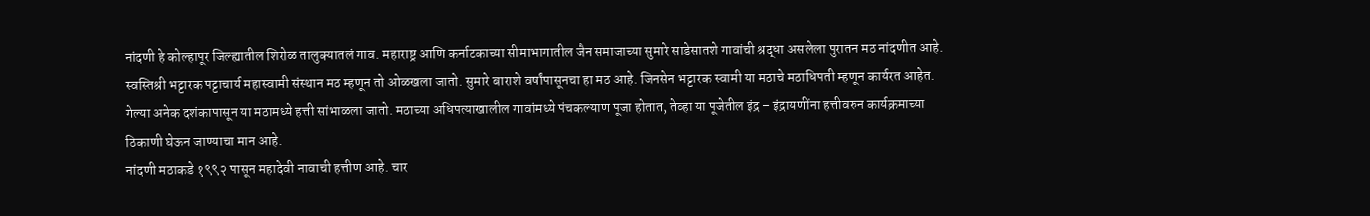नांदणी हे कोल्हापूर जिल्ह्यातील शिरोळ तालुक्यातलं गाव. महाराष्ट्र आणि कर्नाटकाच्या सीमाभागातील जैन समाजाच्या सुमारे साडेसातशे गावांची श्रद्धा असलेला पुरातन मठ नांदणीत आहे. स्वस्तिश्री भट्टारक पट्टाचार्य महास्वामी संस्थान मठ म्हणून तो ओळखला जातो. सुमारे बाराशे वर्षांपासूनचा हा मठ आहे. जिनसेन भट्टारक स्वामी या मठाचे मठाधिपती म्हणून कार्यरत आहेत. गेल्या अनेक दशंकापासून या मठामध्ये हत्ती सांभाळला जातो. मठाच्या अधिपत्याखालील गावांमध्ये पंचकल्याण पूजा होतात, तेव्हा या पूजेतील इंद्र – इंद्रायणींना हत्तीवरुन कार्यक्रमाच्या ठिकाणी घेऊन जाण्याचा मान आहे.
नांदणी मठाकडे १९९२ पासून महादेवी नावाची हत्तीण आहे. चार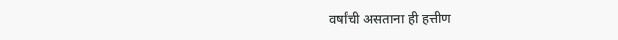वर्षांची असताना ही हत्तीण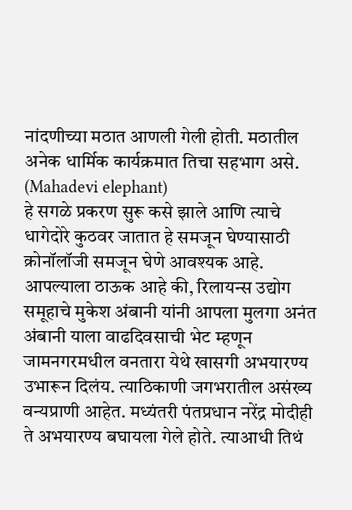नांदणीच्या मठात आणली गेली होती. मठातील अनेक धार्मिक कार्यक्रमात तिचा सहभाग असे. (Mahadevi elephant)
हे सगळे प्रकरण सुरू कसे झाले आणि त्याचे धागेदोरे कुठवर जातात हे समजून घेण्यासाठी क्रोनॉलॉजी समजून घेणे आवश्यक आहे.
आपल्याला ठाऊक आहे की, रिलायन्स उद्योग समूहाचे मुकेश अंबानी यांनी आपला मुलगा अनंत अंबानी याला वाढदिवसाची भेट म्हणून जामनगरमधील वनतारा येथे खासगी अभयारण्य उभारून दिलंय. त्याठिकाणी जगभरातील असंख्य वन्यप्राणी आहेत. मध्यंतरी पंतप्रधान नरेंद्र मोदीही ते अभयारण्य बघायला गेले होते. त्याआधी तिथं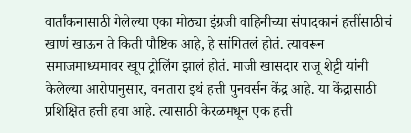वार्तांकनासाठी गेलेल्या एका मोठ्या इंग्रजी वाहिनीच्या संपादकानं हत्तींसाठीचं खाणं खाऊन ते किती पौष्टिक आहे, हे सांगितलं होतं. त्यावरून समाजमाध्यमावर खूप ट्रोलिंग झालं होतं. माजी खासदार राजू शेट्टी यांनी केलेल्या आरोपानुसार, वनतारा इथं हत्ती पुनवर्सन केंद्र आहे. या केंद्रासाठी प्रशिक्षित हत्ती हवा आहे. त्यासाठी केरळमधून एक हत्ती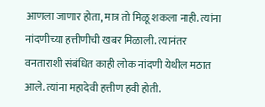आणला जाणार होता, मात्र तो मिळू शकला नाही. त्यांना नांदणीच्या हत्तीणीची खबर मिळाली. त्यानंतर वनताराशी संबंधित काही लोक नांदणी येथील मठात आले. त्यांना महादेवी हत्तीण हवी होती.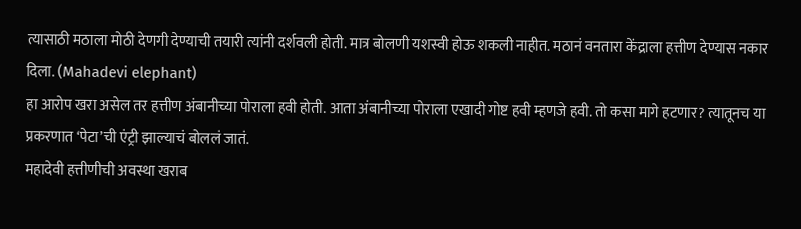त्यासाठी मठाला मोठी देणगी देण्याची तयारी त्यांनी दर्शवली होती. मात्र बोलणी यशस्वी होऊ शकली नाहीत. मठानं वनतारा केंद्राला हत्तीण देण्यास नकार दिला. (Mahadevi elephant)
हा आरोप खरा असेल तर हत्तीण अंबानीच्या पोराला हवी होती. आता अंबानीच्या पोराला एखादी गोष्ट हवी म्हणजे हवी. तो कसा मागे हटणार? त्यातूनच या प्रकरणात ‘पेटा’ची एंट्री झाल्याचं बोललं जातं.
महादेवी हत्तीणीची अवस्था खराब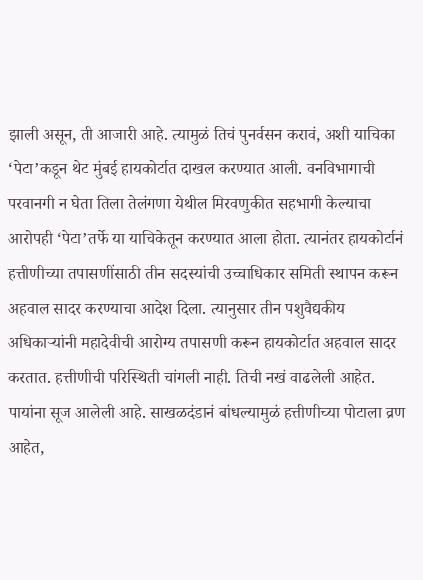झाली असून, ती आजारी आहे. त्यामुळं तिचं पुनर्वसन करावं, अशी याचिका ‘पेटा’कडून थेट मुंबई हायकोर्टात दाखल करण्यात आली. वनविभागाची परवानगी न घेता तिला तेलंगणा येथील मिरवणुकीत सहभागी केल्याचा आरोपही ‘पेटा’तर्फे या याचिकेतून करण्यात आला होता. त्यानंतर हायकोर्टानं हत्तीणीच्या तपासणींसाठी तीन सदस्यांची उच्चाधिकार समिती स्थापन करून अहवाल सादर करण्याचा आदेश दिला. त्यानुसार तीन पशुवैद्यकीय अधिकाऱ्यांनी महादेवीची आरोग्य तपासणी करून हायकोर्टात अहवाल सादर करतात. हत्तीणीची परिस्थिती चांगली नाही. तिची नखं वाढलेली आहेत. पायांना सूज आलेली आहे. साखळदंडानं बांधल्यामुळं हत्तीणीच्या पोटाला व्रण आहेत,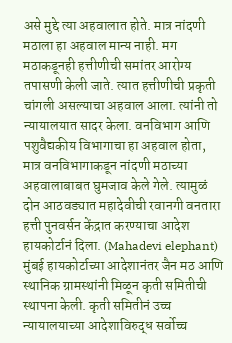असे मुद्दे त्या अहवालात होते. मात्र नांदणी मठाला हा अहवाल मान्य नाही. मग मठाकडूनही हत्तीणीची समांतर आरोग्य तपासणी केली जाते. त्यात हत्तीणीची प्रकृती चांगली असल्याचा अहवाल आला. त्यांनी तो न्यायालयात सादर केला. वनविभाग आणि पशुवैद्यकीय विभागाचा हा अहवाल होता, मात्र वनविभागाकडून नांदणी मठाच्या अहवालाबाबत घुमजाव केले गेले. त्यामुळं दोन आठवड्यात महादेवीची रवानगी वनतारा हत्ती पुनवर्सन केंद्रात करण्याचा आदेश हायकोर्टानं दिला. (Mahadevi elephant)
मुंबई हायकोर्टाच्या आदेशानंतर जैन मठ आणि स्थानिक ग्रामस्थांनी मिळून कृती समितीची स्थापना केली. कृती समितीनं उच्च न्यायालयाच्या आदेशाविरुद्ध सर्वोच्च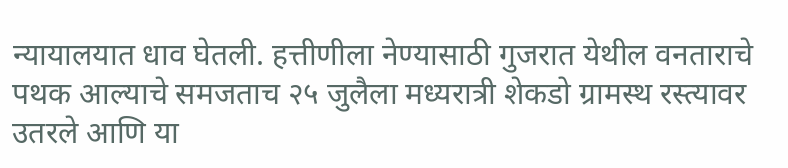न्यायालयात धाव घेतली. हत्तीणीला नेण्यासाठी गुजरात येथील वनताराचे पथक आल्याचे समजताच २५ जुलैला मध्यरात्री शेकडो ग्रामस्थ रस्त्यावर उतरले आणि या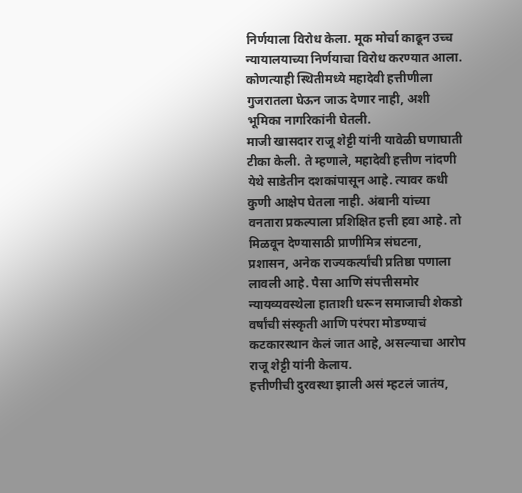निर्णयाला विरोध केला. मूक मोर्चा काढून उच्च न्यायालयाच्या निर्णयाचा विरोध करण्यात आला. कोणत्याही स्थितीमध्ये महादेवी हत्तीणीला गुजरातला घेऊन जाऊ देणार नाही, अशी भूमिका नागरिकांनी घेतली.
माजी खासदार राजू शेट्टी यांनी यावेळी घणाघाती टीका केली. ते म्हणाले, महादेवी हत्तीण नांदणी येथे साडेतीन दशकांपासून आहे. त्यावर कधी कुणी आक्षेप घेतला नाही. अंबानी यांच्या वनतारा प्रकल्पाला प्रशिक्षित हत्ती हवा आहे. तो मिळवून देण्यासाठी प्राणीमित्र संघटना, प्रशासन, अनेक राज्यकर्त्यांची प्रतिष्ठा पणाला लावली आहे. पैसा आणि संपत्तीसमोर न्यायव्यवस्थेला हाताशी धरून समाजाची शेकडो वर्षांची संस्कृती आणि परंपरा मोडण्याचं कटकारस्थान केलं जात आहे, असल्याचा आरोप राजू शेट्टी यांनी केलाय.
हत्तीणीची दुरवस्था झाली असं म्हटलं जातंय,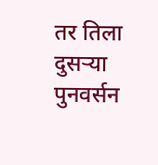तर तिला दुसऱ्या पुनवर्सन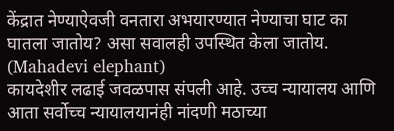केंद्रात नेण्याऐवजी वनतारा अभयारण्यात नेण्याचा घाट का घातला जातोय? असा सवालही उपस्थित केला जातोय. (Mahadevi elephant)
कायदेशीर लढाई जवळपास संपली आहे. उच्च न्यायालय आणि आता सर्वोच्च न्यायालयानंही नांदणी मठाच्या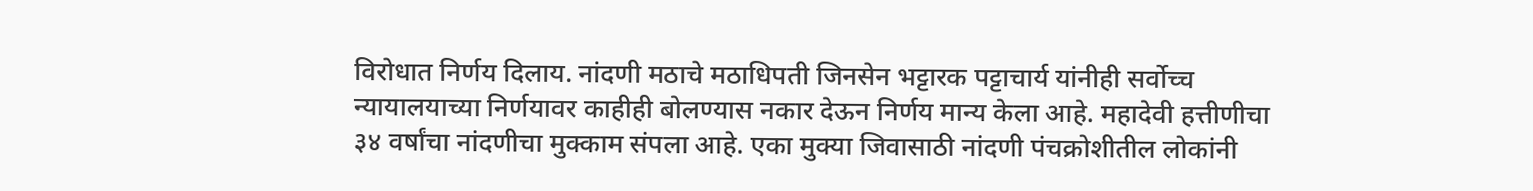विरोधात निर्णय दिलाय. नांदणी मठाचे मठाधिपती जिनसेन भट्टारक पट्टाचार्य यांनीही सर्वोच्च न्यायालयाच्या निर्णयावर काहीही बोलण्यास नकार देऊन निर्णय मान्य केला आहे. महादेवी हत्तीणीचा ३४ वर्षांचा नांदणीचा मुक्काम संपला आहे. एका मुक्या जिवासाठी नांदणी पंचक्रोशीतील लोकांनी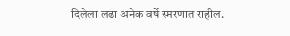दिलेला लढा अनेक वर्षे स्मरणात राहील.